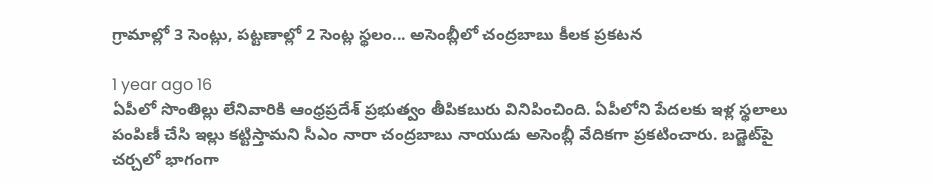గ్రామాల్లో 3 సెంట్లు, పట్టణాల్లో 2 సెంట్ల స్థలం... అసెంబ్లీలో చంద్రబాబు కీలక ప్రకటన

1 year ago 16
ఏపీలో సొంతిల్లు లేనివారికి ఆంధ్రప్రదేశ్ ప్రభుత్వం తీపికబురు వినిపించింది. ఏపీలోని పేదలకు ఇళ్ల స్థలాలు పంపిణీ చేసి ఇల్లు కట్టిస్తామని సీఎం నారా చంద్రబాబు నాయుడు అసెంబ్లీ వేదికగా ప్రకటించారు. బడ్జెట్‌పై చర్చలో భాగంగా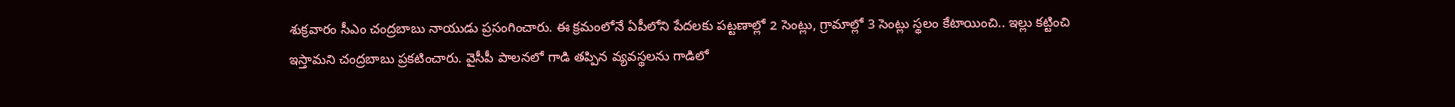శుక్రవారం సీఎం చంద్రబాబు నాయుడు ప్రసంగించారు. ఈ క్రమంలోనే ఏపీలోని పేదలకు పట్టణాల్లో 2 సెంట్లు, గ్రామాల్లో 3 సెంట్లు స్థలం కేటాయించి.. ఇల్లు కట్టించి ఇస్తామని చంద్రబాబు ప్రకటించారు. వైసీపీ పాలనలో గాడి తప్పిన వ్యవస్థలను గాడిలో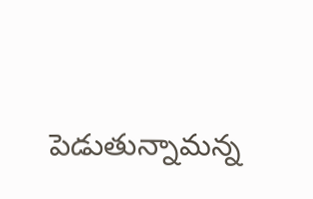పెడుతున్నామన్న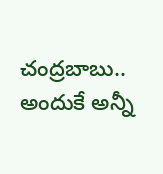చంద్రబాబు.. అందుకే అన్నీ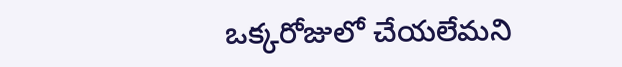ఒక్కరోజులో చేయలేమని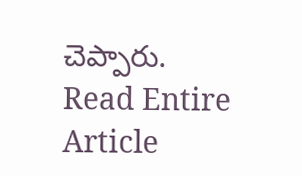చెప్పారు.
Read Entire Article